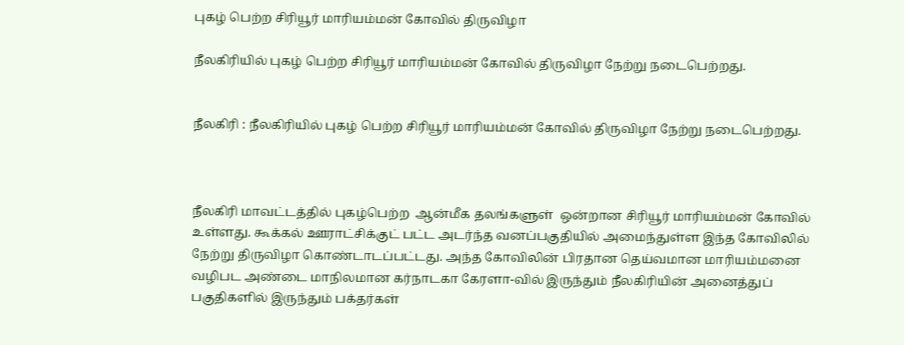புகழ் பெற்ற சிரியூர் மாரியம்மன் கோவில் திருவிழா

நீலகிரியில் புகழ் பெற்ற சிரியூர் மாரியம்மன் கோவில் திருவிழா நேற்று நடைபெற்றது.


நீலகிரி : நீலகிரியில் புகழ் பெற்ற சிரியூர் மாரியம்மன் கோவில் திருவிழா நேற்று நடைபெற்றது.



நீலகிரி மாவட்டத்தில் புகழ்பெற்ற  ஆன்மீக தலங்களுள்  ஒன்றான சிரியூர் மாரியம்மன் கோவில் உள்ளது. கூக்கல் ஊராட்சிக்குட் பட்ட அடர்ந்த வனப்பகுதியில் அமைந்துள்ள இந்த கோவிலில் நேற்று திருவிழா கொண்டாடப்பட்டது. அந்த கோவிலின் பிரதான தெய்வமான மாரியம்மனை வழிபட அண்டை மாநிலமான கர்நாடகா கேரளா-வில் இருந்தும் நீலகிரியின் அனைத்துப் பகுதிகளில் இருந்தும் பக்தர்கள்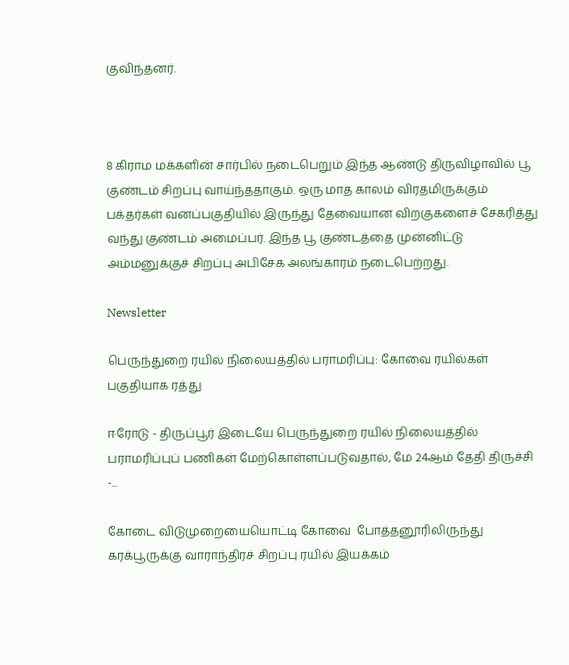குவிந்தனர்.



8 கிராம மக்களின் சார்பில் நடைபெறும் இந்த ஆண்டு திருவிழாவில் பூ குண்டம் சிறப்பு வாய்ந்ததாகும். ஒரு மாத காலம் விரதமிருக்கும் பக்தர்கள் வனப்பகுதியில் இருந்து தேவையான விறகுகளைச் சேகரித்து வந்து குண்டம் அமைப்பர். இந்த பூ குண்டத்தை முன்னிட்டு அம்மனுக்குச் சிறப்பு அபிசேக அலங்காரம் நடைபெற்றது.

Newsletter

பெருந்துறை ரயில் நிலையத்தில் பராமரிப்பு: கோவை ரயில்கள் பகுதியாக ரத்து

ஈரோடு - திருப்பூர் இடையே பெருந்துறை ரயில் நிலையத்தில் பராமரிப்புப் பணிகள் மேற்கொள்ளப்படுவதால், மே 24ஆம் தேதி திருச்சி -...

கோடை விடுமுறையையொட்டி கோவை  போத்தனூரிலிருந்து கரக்பூருக்கு வாராந்திரச் சிறப்பு ரயில் இயக்கம்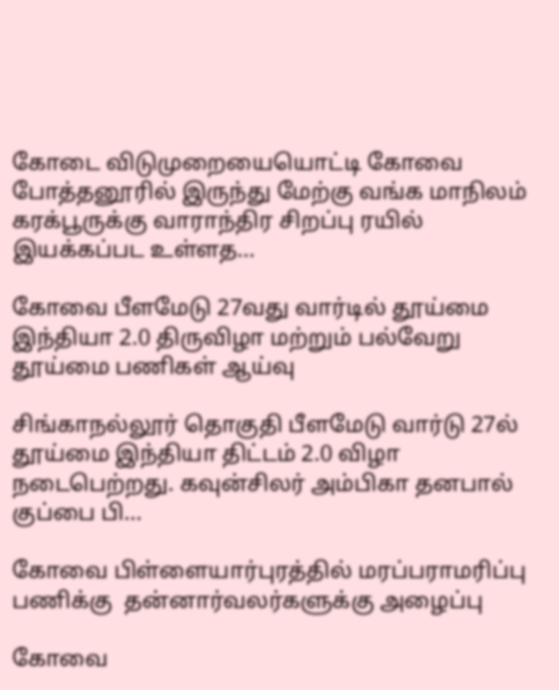கோடை விடுமுறையையொட்டி கோவை  போத்தனூரில் இருந்து மேற்கு வங்க மாநிலம் கரக்பூருக்கு வாராந்திர சிறப்பு ரயில் இயக்கப்பட உள்ளத...

கோவை பீளமேடு 27வது வார்டில் தூய்மை இந்தியா 2.0 திருவிழா மற்றும் பல்வேறு தூய்மை பணிகள் ஆய்வு

சிங்காநல்லூர் தொகுதி பீளமேடு வார்டு 27ல் தூய்மை இந்தியா திட்டம் 2.0 விழா நடைபெற்றது. கவுன்சிலர் அம்பிகா தனபால் குப்பை பி...

கோவை பிள்ளையார்புரத்தில் மரப்பராமரிப்பு பணிக்கு  தன்னார்வலர்களுக்கு அழைப்பு

கோவை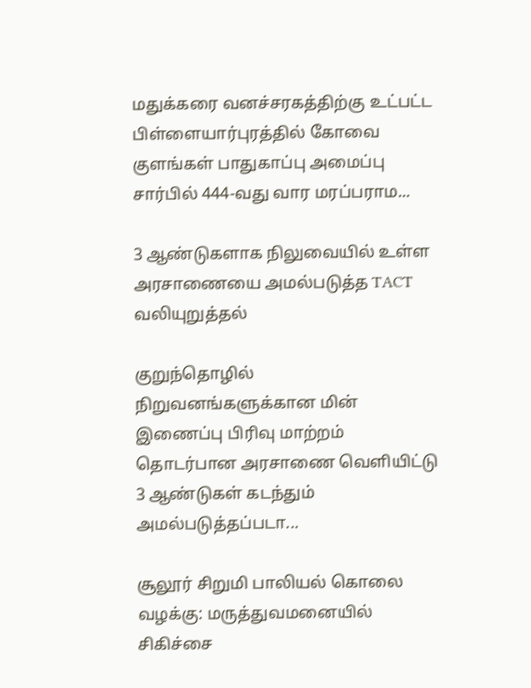மதுக்கரை வனச்சரகத்திற்கு உட்பட்ட பிள்ளையார்புரத்தில் கோவை குளங்கள் பாதுகாப்பு அமைப்பு சார்பில் 444-வது வார மரப்பராம...

3 ஆண்டுகளாக நிலுவையில் உள்ள அரசாணையை அமல்படுத்த TACT வலியுறுத்தல்

குறுந்தொழில் நிறுவனங்களுக்கான மின் இணைப்பு பிரிவு மாற்றம் தொடர்பான அரசாணை வெளியிட்டு 3 ஆண்டுகள் கடந்தும் அமல்படுத்தப்படா...

சூலூர் சிறுமி பாலியல் கொலை வழக்கு: மருத்துவமனையில் சிகிச்சை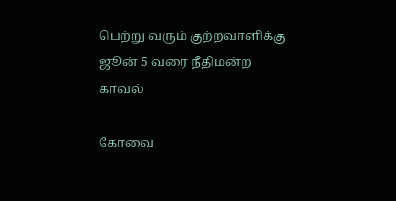பெற்று வரும் குற்றவாளிக்கு ஜூன் 5 வரை நீதிமன்ற காவல்

கோவை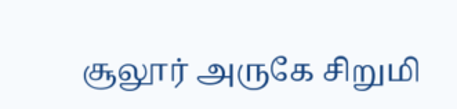சூலூர் அருகே சிறுமி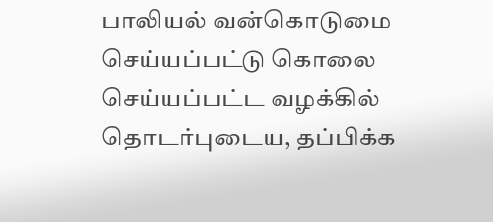பாலியல் வன்கொடுமை செய்யப்பட்டு கொலை செய்யப்பட்ட வழக்கில் தொடர்புடைய, தப்பிக்க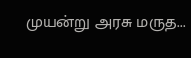முயன்று அரசு மருத...